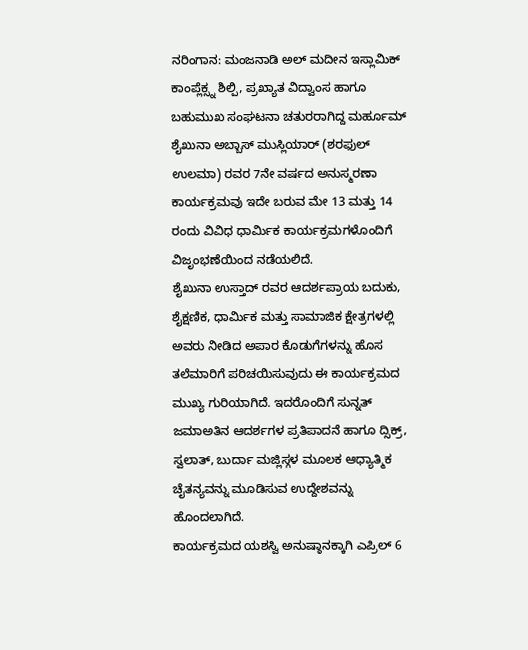ನರಿಂಗಾನ: ಮಂಜನಾಡಿ ಅಲ್ ಮದೀನ ಇಸ್ಲಾಮಿಕ್ ಕಾಂಪ್ಲೆಕ್ಸ್ನ ಶಿಲ್ಪಿ, ಪ್ರಖ್ಯಾತ ವಿದ್ವಾಂಸ ಹಾಗೂ ಬಹುಮುಖ ಸಂಘಟನಾ ಚತುರರಾಗಿದ್ದ ಮರ್ಹೂಮ್ ಶೈಖುನಾ ಅಬ್ಬಾಸ್ ಮುಸ್ಲಿಯಾರ್ (ಶರಫುಲ್ ಉಲಮಾ) ರವರ 7ನೇ ವರ್ಷದ ಅನುಸ್ಮರಣಾ ಕಾರ್ಯಕ್ರಮವು ಇದೇ ಬರುವ ಮೇ 13 ಮತ್ತು 14 ರಂದು ವಿವಿಧ ಧಾರ್ಮಿಕ ಕಾರ್ಯಕ್ರಮಗಳೊಂದಿಗೆ ವಿಜೃಂಭಣೆಯಿಂದ ನಡೆಯಲಿದೆ.
ಶೈಖುನಾ ಉಸ್ತಾದ್ ರವರ ಆದರ್ಶಪ್ರಾಯ ಬದುಕು, ಶೈಕ್ಷಣಿಕ, ಧಾರ್ಮಿಕ ಮತ್ತು ಸಾಮಾಜಿಕ ಕ್ಷೇತ್ರಗಳಲ್ಲಿ ಅವರು ನೀಡಿದ ಅಪಾರ ಕೊಡುಗೆಗಳನ್ನು ಹೊಸ ತಲೆಮಾರಿಗೆ ಪರಿಚಯಿಸುವುದು ಈ ಕಾರ್ಯಕ್ರಮದ ಮುಖ್ಯ ಗುರಿಯಾಗಿದೆ. ಇದರೊಂದಿಗೆ ಸುನ್ನತ್ ಜಮಾಅತಿನ ಆದರ್ಶಗಳ ಪ್ರತಿಪಾದನೆ ಹಾಗೂ ದ್ಸಿಕ್ರ್, ಸ್ವಲಾತ್, ಬುರ್ದಾ ಮಜ್ಲಿಸ್ಗಳ ಮೂಲಕ ಆಧ್ಯಾತ್ಮಿಕ ಚೈತನ್ಯವನ್ನು ಮೂಡಿಸುವ ಉದ್ದೇಶವನ್ನು ಹೊಂದಲಾಗಿದೆ.
ಕಾರ್ಯಕ್ರಮದ ಯಶಸ್ವಿ ಅನುಷ್ಠಾನಕ್ಕಾಗಿ ಎಪ್ರಿಲ್ 6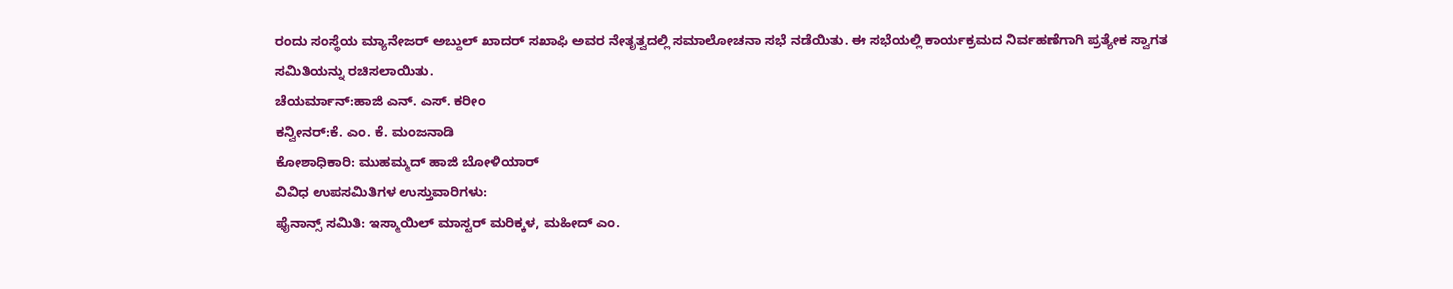ರಂದು ಸಂಸ್ಥೆಯ ಮ್ಯಾನೇಜರ್ ಅಬ್ದುಲ್ ಖಾದರ್ ಸಖಾಫಿ ಅವರ ನೇತೃತ್ವದಲ್ಲಿ ಸಮಾಲೋಚನಾ ಸಭೆ ನಡೆಯಿತು. ಈ ಸಭೆಯಲ್ಲಿ ಕಾರ್ಯಕ್ರಮದ ನಿರ್ವಹಣೆಗಾಗಿ ಪ್ರತ್ಯೇಕ ಸ್ವಾಗತ ಸಮಿತಿಯನ್ನು ರಚಿಸಲಾಯಿತು.
ಚೆಯರ್ಮಾನ್:ಹಾಜಿ ಎನ್. ಎಸ್. ಕರೀಂ
ಕನ್ವೀನರ್:ಕೆ. ಎಂ. ಕೆ. ಮಂಜನಾಡಿ
ಕೋಶಾಧಿಕಾರಿ: ಮುಹಮ್ಮದ್ ಹಾಜಿ ಬೋಳಿಯಾರ್
ವಿವಿಧ ಉಪಸಮಿತಿಗಳ ಉಸ್ತುವಾರಿಗಳು:
ಫೈನಾನ್ಸ್ ಸಮಿತಿ: ಇಸ್ಮಾಯಿಲ್ ಮಾಸ್ಟರ್ ಮರಿಕ್ಕಳ, ಮಹೀದ್ ಎಂ.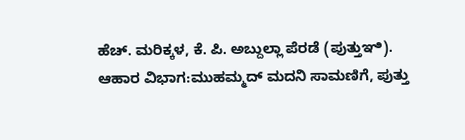ಹೆಚ್. ಮರಿಕ್ಕಳ, ಕೆ. ಪಿ. ಅಬ್ದುಲ್ಲಾ ಪೆರಡೆ (ಪುತ್ತುಞಿ).
ಆಹಾರ ವಿಭಾಗ:ಮುಹಮ್ಮದ್ ಮದನಿ ಸಾಮಣಿಗೆ, ಪುತ್ತು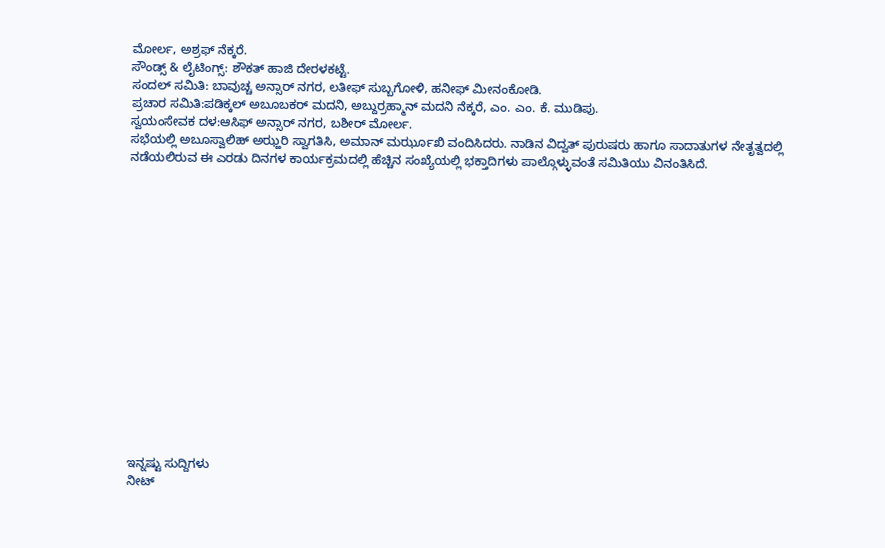ಮೋರ್ಲ, ಅಶ್ರಫ್ ನೆಕ್ಕರೆ.
ಸೌಂಡ್ಸ್ & ಲೈಟಿಂಗ್ಸ್: ಶೌಕತ್ ಹಾಜಿ ದೇರಳಕಟ್ಟೆ.
ಸಂದಲ್ ಸಮಿತಿ: ಬಾವುಚ್ಚ ಅನ್ಸಾರ್ ನಗರ, ಲತೀಫ್ ಸುಬ್ಬಗೋಳಿ, ಹನೀಫ್ ಮೀನಂಕೋಡಿ.
ಪ್ರಚಾರ ಸಮಿತಿ:ಪಡಿಕ್ಕಲ್ ಅಬೂಬಕರ್ ಮದನಿ, ಅಬ್ದುರ್ರಹ್ಮಾನ್ ಮದನಿ ನೆಕ್ಕರೆ, ಎಂ. ಎಂ. ಕೆ. ಮುಡಿಪು.
ಸ್ವಯಂಸೇವಕ ದಳ:ಆಸಿಫ್ ಅನ್ಸಾರ್ ನಗರ, ಬಶೀರ್ ಮೋರ್ಲ.
ಸಭೆಯಲ್ಲಿ ಅಬೂಸ್ವಾಲಿಹ್ ಅಝ್ಹರಿ ಸ್ವಾಗತಿಸಿ, ಅಮಾನ್ ಮರ್ಝೂಖಿ ವಂದಿಸಿದರು. ನಾಡಿನ ವಿದ್ವತ್ ಪುರುಷರು ಹಾಗೂ ಸಾದಾತುಗಳ ನೇತೃತ್ವದಲ್ಲಿ ನಡೆಯಲಿರುವ ಈ ಎರಡು ದಿನಗಳ ಕಾರ್ಯಕ್ರಮದಲ್ಲಿ ಹೆಚ್ಚಿನ ಸಂಖ್ಯೆಯಲ್ಲಿ ಭಕ್ತಾದಿಗಳು ಪಾಲ್ಗೊಳ್ಳುವಂತೆ ಸಮಿತಿಯು ವಿನಂತಿಸಿದೆ.
















ಇನ್ನಷ್ಟು ಸುದ್ದಿಗಳು
ನೀಟ್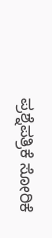ಪ್ರಶ್ನೆಪತ್ರಿಕೆ ಸೋರಿಕೆ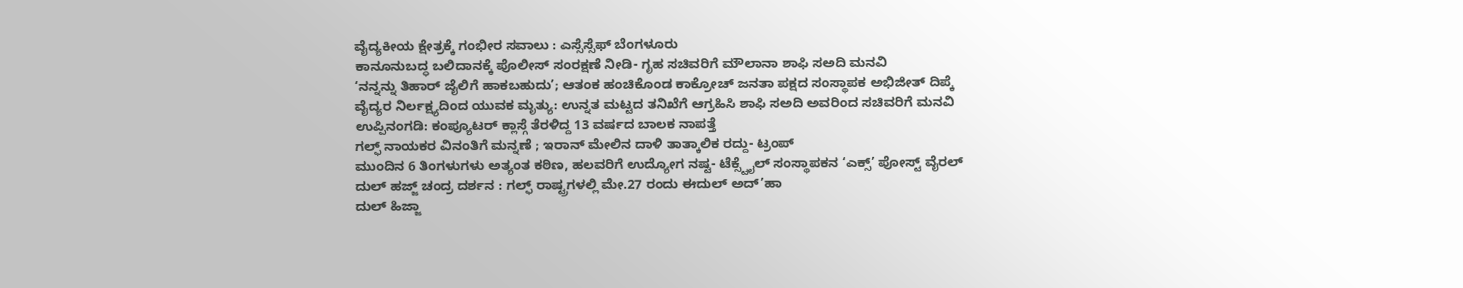ವೈದ್ಯಕೀಯ ಕ್ಷೇತ್ರಕ್ಕೆ ಗಂಭೀರ ಸವಾಲು : ಎಸ್ಸೆಸ್ಸೆಫ್ ಬೆಂಗಳೂರು
ಕಾನೂನುಬದ್ಧ ಬಲಿದಾನಕ್ಕೆ ಪೊಲೀಸ್ ಸಂರಕ್ಷಣೆ ನೀಡಿ- ಗೃಹ ಸಚಿವರಿಗೆ ಮೌಲಾನಾ ಶಾಫಿ ಸಅದಿ ಮನವಿ
‘ನನ್ನನ್ನು ತಿಹಾರ್ ಜೈಲಿಗೆ ಹಾಕಬಹುದು’; ಆತಂಕ ಹಂಚಿಕೊಂಡ ಕಾಕ್ರೋಚ್ ಜನತಾ ಪಕ್ಷದ ಸಂಸ್ಥಾಪಕ ಅಭಿಜೀತ್ ದಿಪ್ಕೆ
ವೈದ್ಯರ ನಿರ್ಲಕ್ಷ್ಯದಿಂದ ಯುವಕ ಮೃತ್ಯು: ಉನ್ನತ ಮಟ್ಟದ ತನಿಖೆಗೆ ಆಗ್ರಹಿಸಿ ಶಾಫಿ ಸಅದಿ ಅವರಿಂದ ಸಚಿವರಿಗೆ ಮನವಿ
ಉಪ್ಪಿನಂಗಡಿ: ಕಂಪ್ಯೂಟರ್ ಕ್ಲಾಸ್ಗೆ ತೆರಳಿದ್ದ 13 ವರ್ಷದ ಬಾಲಕ ನಾಪತ್ತೆ
ಗಲ್ಫ್ ನಾಯಕರ ವಿನಂತಿಗೆ ಮನ್ನಣೆ ; ಇರಾನ್ ಮೇಲಿನ ದಾಳಿ ತಾತ್ಕಾಲಿಕ ರದ್ದು- ಟ್ರಂಪ್
ಮುಂದಿನ 6 ತಿಂಗಳುಗಳು ಅತ್ಯಂತ ಕಠಿಣ, ಹಲವರಿಗೆ ಉದ್ಯೋಗ ನಷ್ಟ- ಟೆಕ್ಸ್ಟೈಲ್ ಸಂಸ್ಥಾಪಕನ ‘ಎಕ್ಸ್’ ಪೋಸ್ಟ್ ವೈರಲ್
ದುಲ್ ಹಜ್ಜ್ ಚಂದ್ರ ದರ್ಶನ : ಗಲ್ಫ್ ರಾಷ್ಟ್ರಗಳಲ್ಲಿ ಮೇ.27 ರಂದು ಈದುಲ್ ಅದ್’ಹಾ
ದುಲ್ ಹಿಜ್ಜಾ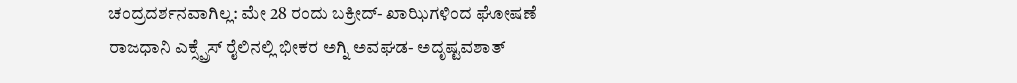ಚಂದ್ರದರ್ಶನವಾಗಿಲ್ಲ: ಮೇ 28 ರಂದು ಬಕ್ರೀದ್- ಖಾಝಿಗಳಿಂದ ಘೋಷಣೆ
ರಾಜಧಾನಿ ಎಕ್ಸ್ಪ್ರೆಸ್ ರೈಲಿನಲ್ಲಿ ಭೀಕರ ಅಗ್ನಿ ಅವಘಡ- ಅದೃಷ್ಟವಶಾತ್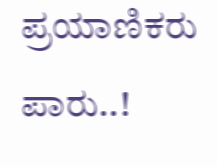ಪ್ರಯಾಣಿಕರು ಪಾರು..!